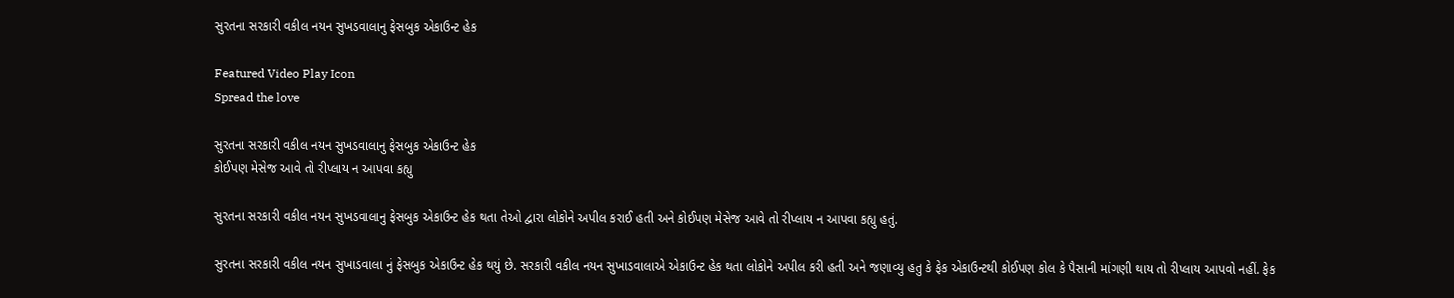સુરતના સરકારી વકીલ નયન સુખડવાલાનુ ફેસબુક એકાઉન્ટ હેક

Featured Video Play Icon
Spread the love

સુરતના સરકારી વકીલ નયન સુખડવાલાનુ ફેસબુક એકાઉન્ટ હેક
કોઈપણ મેસેજ આવે તો રીપ્લાય ન આપવા કહ્યુ

સુરતના સરકારી વકીલ નયન સુખડવાલાનુ ફેસબુક એકાઉન્ટ હેક થતા તેઓ દ્વારા લોકોને અપીલ કરાઈ હતી અને કોઈપણ મેસેજ આવે તો રીપ્લાય ન આપવા કહ્યુ હતું.

સુરતના સરકારી વકીલ નયન સુખાડવાલા નું ફેસબુક એકાઉન્ટ હેક થયું છે. સરકારી વકીલ નયન સુખાડવાલાએ એકાઉન્ટ હેક થતા લોકોને અપીલ કરી હતી અને જણાવ્યુ હતુ કે ફેક એકાઉન્ટથી કોઈપણ કોલ કે પૈસાની માંગણી થાય તો રીપ્લાય આપવો નહીં. ફેક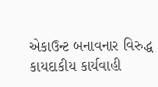એકાઉન્ટ બનાવનાર વિરુદ્ધ કાયદાકીય કાર્યવાહી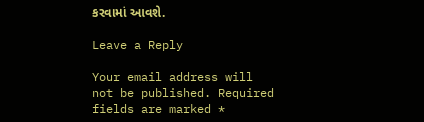કરવામાં આવશે.

Leave a Reply

Your email address will not be published. Required fields are marked *